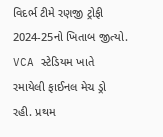વિદર્ભ ટીમે રણજી ટ્રોફી 2024-25નો ખિતાબ જીત્યો. VCA સ્ટેડિયમ ખાતે રમાયેલી ફાઈનલ મેચ ડ્રો રહી. પ્રથમ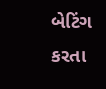બેટિંગ કરતા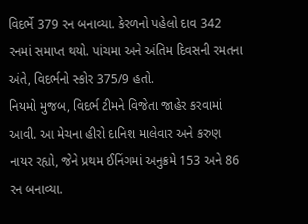વિદર્ભે 379 રન બનાવ્યા. કેરળનો પહેલો દાવ 342 રનમાં સમાપ્ત થયો. પાંચમા અને અંતિમ દિવસની રમતના અંતે, વિદર્ભનો સ્કોર 375/9 હતો.
નિયમો મુજબ, વિદર્ભ ટીમને વિજેતા જાહેર કરવામાં આવી. આ મેચના હીરો દાનિશ માલેવાર અને કરુણ નાયર રહ્યો, જેને પ્રથમ ઈનિંગમાં અનુક્રમે 153 અને 86 રન બનાવ્યા.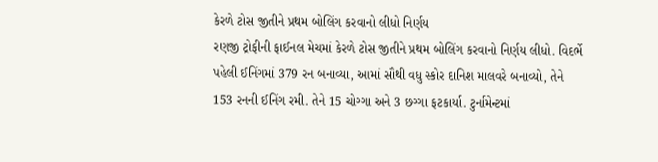કેરળે ટોસ જીતીને પ્રથમ બોલિંગ કરવાનો લીધો નિર્ણય
રણજી ટ્રોફીની ફાઈનલ મેચમાં કેરળે ટોસ જીતીને પ્રથમ બોલિંગ કરવાનો નિર્ણય લીધો. વિદર્ભે પહેલી ઈનિંગમાં 379 રન બનાવ્યા, આમાં સૌથી વધુ સ્કોર દાનિશ માલવરે બનાવ્યો, તેને 153 રનની ઈનિંગ રમી. તેને 15 ચોગ્ગા અને 3 છગ્ગા ફટકાર્યા. ટુર્નામેન્ટમાં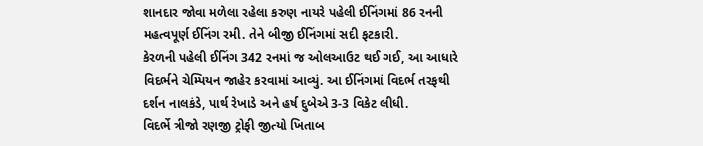શાનદાર જોવા મળેલા રહેલા કરુણ નાયરે પહેલી ઈનિંગમાં 86 રનની મહત્વપૂર્ણ ઈનિંગ રમી. તેને બીજી ઈનિંગમાં સદી ફટકારી.
કેરળની પહેલી ઈનિંગ 342 રનમાં જ ઓલઆઉટ થઈ ગઈ, આ આધારે વિદર્ભને ચેમ્પિયન જાહેર કરવામાં આવ્યું. આ ઈનિંગમાં વિદર્ભ તરફથી દર્શન નાલકંડે, પાર્થ રેખાડે અને હર્ષ દુબેએ 3-3 વિકેટ લીધી.
વિદર્ભે ત્રીજો રણજી ટ્રોફી જીત્યો ખિતાબ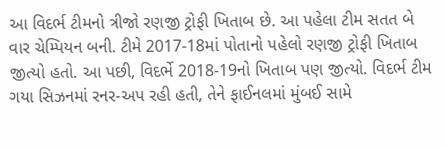આ વિદર્ભ ટીમનો ત્રીજો રણજી ટ્રોફી ખિતાબ છે. આ પહેલા ટીમ સતત બે વાર ચેમ્પિયન બની. ટીમે 2017-18માં પોતાનો પહેલો રણજી ટ્રોફી ખિતાબ જીત્યો હતો. આ પછી, વિદર્ભે 2018-19નો ખિતાબ પણ જીત્યો. વિદર્ભ ટીમ ગયા સિઝનમાં રનર-અપ રહી હતી, તેને ફાઈનલમાં મુંબઈ સામે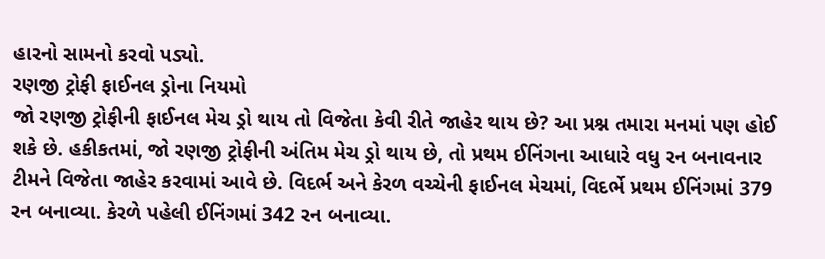હારનો સામનો કરવો પડ્યો.
રણજી ટ્રોફી ફાઈનલ ડ્રોના નિયમો
જો રણજી ટ્રોફીની ફાઈનલ મેચ ડ્રો થાય તો વિજેતા કેવી રીતે જાહેર થાય છે? આ પ્રશ્ન તમારા મનમાં પણ હોઈ શકે છે. હકીકતમાં, જો રણજી ટ્રોફીની અંતિમ મેચ ડ્રો થાય છે, તો પ્રથમ ઈનિંગના આધારે વધુ રન બનાવનાર ટીમને વિજેતા જાહેર કરવામાં આવે છે. વિદર્ભ અને કેરળ વચ્ચેની ફાઈનલ મેચમાં, વિદર્ભે પ્રથમ ઈનિંગમાં 379 રન બનાવ્યા. કેરળે પહેલી ઈનિંગમાં 342 રન બનાવ્યા.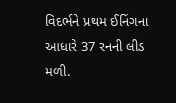વિદર્ભને પ્રથમ ઈનિંગના આધારે 37 રનની લીડ મળી.